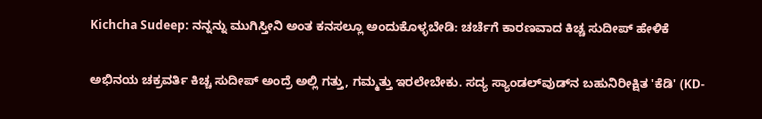Kichcha Sudeep: ನನ್ನನ್ನು ಮುಗಿಸ್ತೀನಿ ಅಂತ ಕನಸಲ್ಲೂ ಅಂದುಕೊಳ್ಳಬೇಡಿ: ಚರ್ಚೆಗೆ ಕಾರಣವಾದ ಕಿಚ್ಚ ಸುದೀಪ್‌ ಹೇಳಿಕೆ

ಅಭಿನಯ ಚಕ್ರವರ್ತಿ ಕಿಚ್ಚ ಸುದೀಪ್ ಅಂದ್ರೆ ಅಲ್ಲಿ ಗತ್ತು, ಗಮ್ಮತ್ತು ಇರಲೇಬೇಕು. ಸದ್ಯ ಸ್ಯಾಂಡಲ್‌ವುಡ್‌ನ ಬಹುನಿರೀಕ್ಷಿತ 'ಕೆಡಿ' (KD-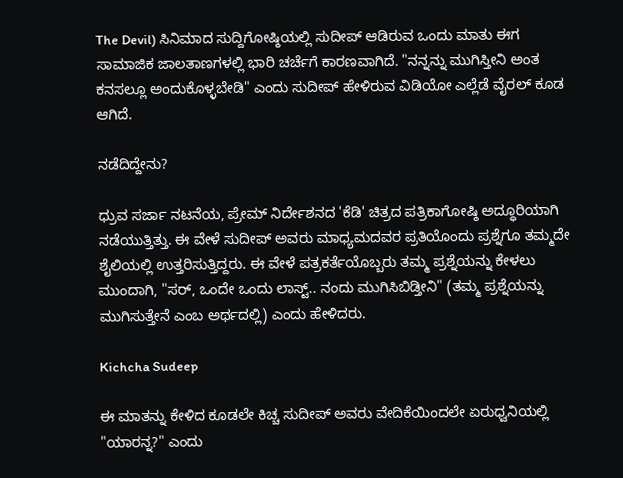The Devil) ಸಿನಿಮಾದ ಸುದ್ದಿಗೋಷ್ಠಿಯಲ್ಲಿ ಸುದೀಪ್ ಆಡಿರುವ ಒಂದು ಮಾತು ಈಗ ಸಾಮಾಜಿಕ ಜಾಲತಾಣಗಳಲ್ಲಿ ಭಾರಿ ಚರ್ಚೆಗೆ ಕಾರಣವಾಗಿದೆ. "ನನ್ನನ್ನು ಮುಗಿಸ್ತೀನಿ ಅಂತ ಕನಸಲ್ಲೂ ಅಂದುಕೊಳ್ಳಬೇಡಿ" ಎಂದು ಸುದೀಪ್‌ ಹೇಳಿರುವ ವಿಡಿಯೋ ಎಲ್ಲೆಡೆ ವೈರಲ್‌ ಕೂಡ ಆಗಿದೆ.

ನಡೆದಿದ್ದೇನು?

ಧ್ರುವ ಸರ್ಜಾ ನಟನೆಯ, ಪ್ರೇಮ್ ನಿರ್ದೇಶನದ 'ಕೆಡಿ' ಚಿತ್ರದ ಪತ್ರಿಕಾಗೋಷ್ಠಿ ಅದ್ಧೂರಿಯಾಗಿ ನಡೆಯುತ್ತಿತ್ತು. ಈ ವೇಳೆ ಸುದೀಪ್ ಅವರು ಮಾಧ್ಯಮದವರ ಪ್ರತಿಯೊಂದು ಪ್ರಶ್ನೆಗೂ ತಮ್ಮದೇ ಶೈಲಿಯಲ್ಲಿ ಉತ್ತರಿಸುತ್ತಿದ್ದರು. ಈ ವೇಳೆ ಪತ್ರಕರ್ತೆಯೊಬ್ಬರು ತಮ್ಮ ಪ್ರಶ್ನೆಯನ್ನು ಕೇಳಲು ಮುಂದಾಗಿ, "ಸರ್, ಒಂದೇ ಒಂದು ಲಾಸ್ಟ್.. ನಂದು ಮುಗಿಸಿಬಿಡ್ತೀನಿ" (ತಮ್ಮ ಪ್ರಶ್ನೆಯನ್ನು ಮುಗಿಸುತ್ತೇನೆ ಎಂಬ ಅರ್ಥದಲ್ಲಿ) ಎಂದು ಹೇಳಿದರು.

Kichcha Sudeep

ಈ ಮಾತನ್ನು ಕೇಳಿದ ಕೂಡಲೇ ಕಿಚ್ಚ ಸುದೀಪ್ ಅವರು ವೇದಿಕೆಯಿಂದಲೇ ಏರುಧ್ವನಿಯಲ್ಲಿ "ಯಾರನ್ನ?" ಎಂದು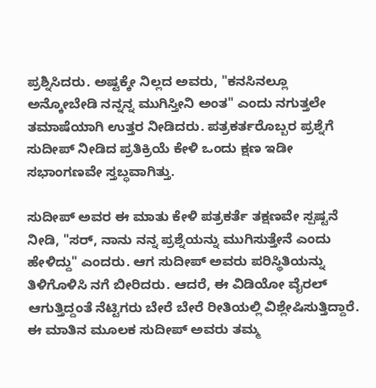ಪ್ರಶ್ನಿಸಿದರು. ಅಷ್ಟಕ್ಕೇ ನಿಲ್ಲದ ಅವರು, "ಕನಸಿನಲ್ಲೂ ಅನ್ಕೋಬೇಡಿ ನನ್ನನ್ನ ಮುಗಿಸ್ತೀನಿ ಅಂತ" ಎಂದು ನಗುತ್ತಲೇ ತಮಾಷೆಯಾಗಿ ಉತ್ತರ ನೀಡಿದರು. ಪತ್ರಕರ್ತರೊಬ್ಬರ ಪ್ರಶ್ನೆಗೆ ಸುದೀಪ್ ನೀಡಿದ ಪ್ರತಿಕ್ರಿಯೆ ಕೇಳಿ ಒಂದು ಕ್ಷಣ ಇಡೀ ಸಭಾಂಗಣವೇ ಸ್ತಬ್ಧವಾಗಿತ್ತು.

ಸುದೀಪ್ ಅವರ ಈ ಮಾತು ಕೇಳಿ ಪತ್ರಕರ್ತೆ ತಕ್ಷಣವೇ ಸ್ಪಷ್ಟನೆ ನೀಡಿ, "ಸರ್, ನಾನು ನನ್ನ ಪ್ರಶ್ನೆಯನ್ನು ಮುಗಿಸುತ್ತೇನೆ ಎಂದು ಹೇಳಿದ್ದು" ಎಂದರು. ಆಗ ಸುದೀಪ್ ಅವರು ಪರಿಸ್ಥಿತಿಯನ್ನು ತಿಳಿಗೊಳಿಸಿ ನಗೆ ಬೀರಿದರು. ಆದರೆ, ಈ ವಿಡಿಯೋ ವೈರಲ್ ಆಗುತ್ತಿದ್ದಂತೆ ನೆಟ್ಟಿಗರು ಬೇರೆ ಬೇರೆ ರೀತಿಯಲ್ಲಿ ವಿಶ್ಲೇಷಿಸುತ್ತಿದ್ದಾರೆ. ಈ ಮಾತಿನ ಮೂಲಕ ಸುದೀಪ್ ಅವರು ತಮ್ಮ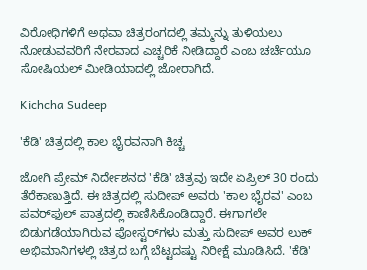ವಿರೋಧಿಗಳಿಗೆ ಅಥವಾ ಚಿತ್ರರಂಗದಲ್ಲಿ ತಮ್ಮನ್ನು ತುಳಿಯಲು ನೋಡುವವರಿಗೆ ನೇರವಾದ ಎಚ್ಚರಿಕೆ ನೀಡಿದ್ದಾರೆ ಎಂಬ ಚರ್ಚೆಯೂ ಸೋಷಿಯಲ್ ಮೀಡಿಯಾದಲ್ಲಿ ಜೋರಾಗಿದೆ.

Kichcha Sudeep

'ಕೆಡಿ' ಚಿತ್ರದಲ್ಲಿ ಕಾಲ ಭೈರವನಾಗಿ ಕಿಚ್ಚ

ಜೋಗಿ ಪ್ರೇಮ್ ನಿರ್ದೇಶನದ 'ಕೆಡಿ' ಚಿತ್ರವು ಇದೇ ಏಪ್ರಿಲ್ 30 ರಂದು ತೆರೆಕಾಣುತ್ತಿದೆ. ಈ ಚಿತ್ರದಲ್ಲಿ ಸುದೀಪ್ ಅವರು 'ಕಾಲ ಭೈರವ' ಎಂಬ ಪವರ್‌ಫುಲ್ ಪಾತ್ರದಲ್ಲಿ ಕಾಣಿಸಿಕೊಂಡಿದ್ದಾರೆ. ಈಗಾಗಲೇ ಬಿಡುಗಡೆಯಾಗಿರುವ ಪೋಸ್ಟರ್‌ಗಳು ಮತ್ತು ಸುದೀಪ್ ಅವರ ಲುಕ್ ಅಭಿಮಾನಿಗಳಲ್ಲಿ ಚಿತ್ರದ ಬಗ್ಗೆ ಬೆಟ್ಟದಷ್ಟು ನಿರೀಕ್ಷೆ ಮೂಡಿಸಿದೆ. 'ಕೆಡಿ'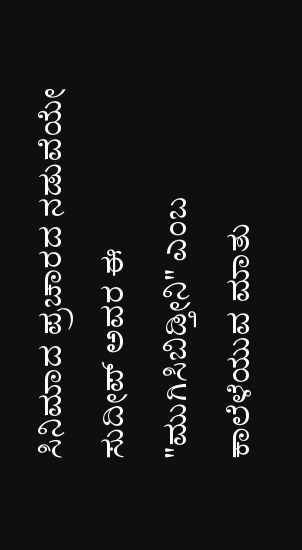ಸಿನಿಮಾದ ಪ್ರಚಾರದ ನಡುವೆಯೇ ಸುದೀಪ್ ಅವರ ಈ "ಮುಗಿಸಿಬಿಡ್ತೀನಿ" ಎಂಬ ಕಾಲೆಳೆಯುವ ಮಾತು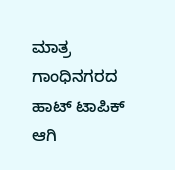ಮಾತ್ರ ಗಾಂಧಿನಗರದ ಹಾಟ್ ಟಾಪಿಕ್ ಆಗಿ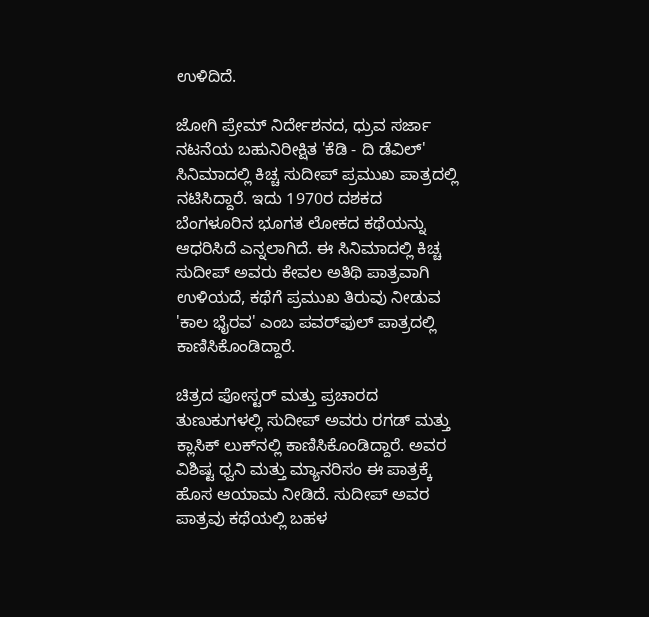ಉಳಿದಿದೆ.

ಜೋಗಿ ಪ್ರೇಮ್ ನಿರ್ದೇಶನದ, ಧ್ರುವ ಸರ್ಜಾ ನಟನೆಯ ಬಹುನಿರೀಕ್ಷಿತ 'ಕೆಡಿ - ದಿ ಡೆವಿಲ್' ಸಿನಿಮಾದಲ್ಲಿ ಕಿಚ್ಚ ಸುದೀಪ್ ಪ್ರಮುಖ ಪಾತ್ರದಲ್ಲಿ ನಟಿಸಿದ್ದಾರೆ. ಇದು 1970ರ ದಶಕದ ಬೆಂಗಳೂರಿನ ಭೂಗತ ಲೋಕದ ಕಥೆಯನ್ನು ಆಧರಿಸಿದೆ ಎನ್ನಲಾಗಿದೆ. ಈ ಸಿನಿಮಾದಲ್ಲಿ ಕಿಚ್ಚ ಸುದೀಪ್ ಅವರು ಕೇವಲ ಅತಿಥಿ ಪಾತ್ರವಾಗಿ ಉಳಿಯದೆ, ಕಥೆಗೆ ಪ್ರಮುಖ ತಿರುವು ನೀಡುವ 'ಕಾಲ ಭೈರವ' ಎಂಬ ಪವರ್‌ಫುಲ್ ಪಾತ್ರದಲ್ಲಿ ಕಾಣಿಸಿಕೊಂಡಿದ್ದಾರೆ.

ಚಿತ್ರದ ಪೋಸ್ಟರ್ ಮತ್ತು ಪ್ರಚಾರದ ತುಣುಕುಗಳಲ್ಲಿ ಸುದೀಪ್ ಅವರು ರಗಡ್ ಮತ್ತು ಕ್ಲಾಸಿಕ್ ಲುಕ್‌ನಲ್ಲಿ ಕಾಣಿಸಿಕೊಂಡಿದ್ದಾರೆ. ಅವರ ವಿಶಿಷ್ಟ ಧ್ವನಿ ಮತ್ತು ಮ್ಯಾನರಿಸಂ ಈ ಪಾತ್ರಕ್ಕೆ ಹೊಸ ಆಯಾಮ ನೀಡಿದೆ. ಸುದೀಪ್ ಅವರ ಪಾತ್ರವು ಕಥೆಯಲ್ಲಿ ಬಹಳ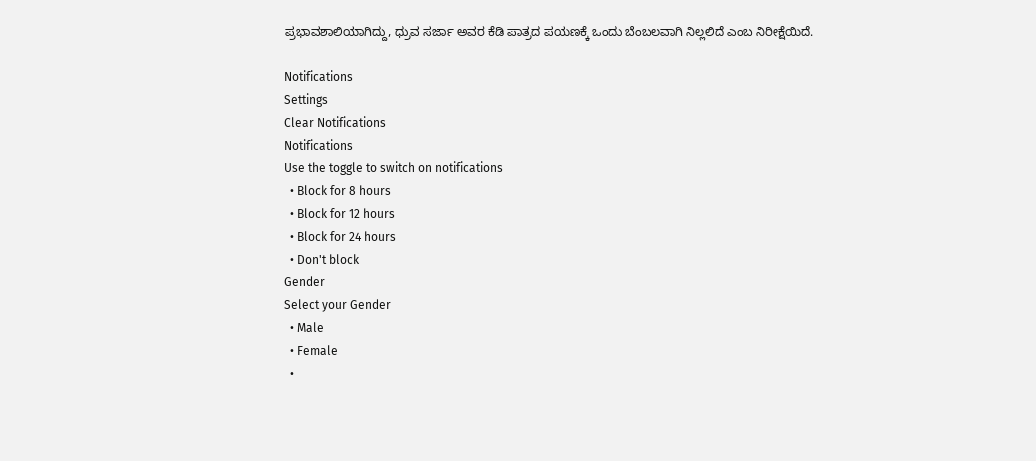ಪ್ರಭಾವಶಾಲಿಯಾಗಿದ್ದು, ಧ್ರುವ ಸರ್ಜಾ ಅವರ ಕೆಡಿ ಪಾತ್ರದ ಪಯಣಕ್ಕೆ ಒಂದು ಬೆಂಬಲವಾಗಿ ನಿಲ್ಲಲಿದೆ ಎಂಬ ನಿರೀಕ್ಷೆಯಿದೆ.

Notifications
Settings
Clear Notifications
Notifications
Use the toggle to switch on notifications
  • Block for 8 hours
  • Block for 12 hours
  • Block for 24 hours
  • Don't block
Gender
Select your Gender
  • Male
  • Female
  •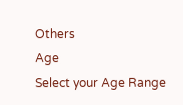Others
Age
Select your Age Range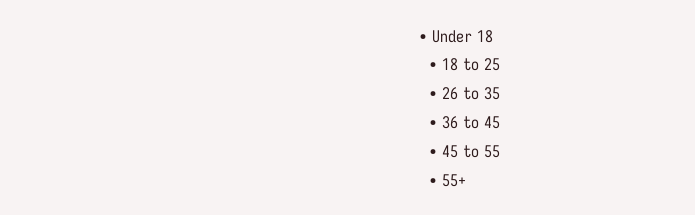• Under 18
  • 18 to 25
  • 26 to 35
  • 36 to 45
  • 45 to 55
  • 55+